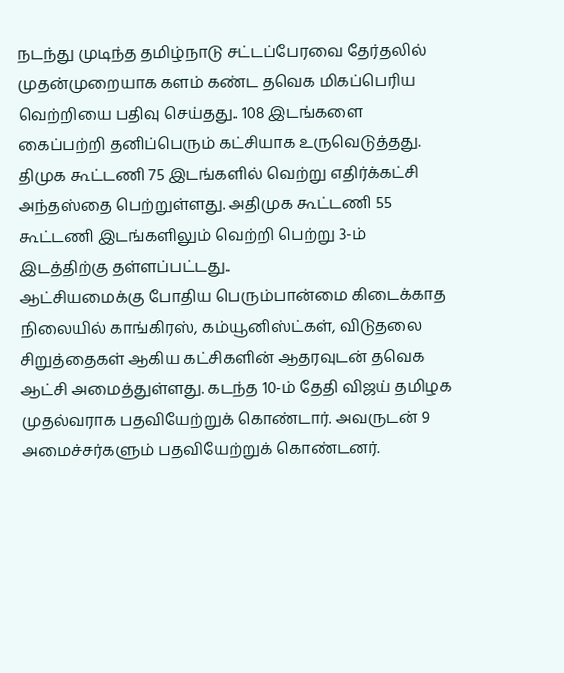நடந்து முடிந்த தமிழ்நாடு சட்டப்பேரவை தேர்தலில் முதன்முறையாக களம் கண்ட தவெக மிகப்பெரிய வெற்றியை பதிவு செய்தது.. 108 இடங்களை கைப்பற்றி தனிப்பெரும் கட்சியாக உருவெடுத்தது. திமுக கூட்டணி 75 இடங்களில் வெற்று எதிர்க்கட்சி அந்தஸ்தை பெற்றுள்ளது. அதிமுக கூட்டணி 55 கூட்டணி இடங்களிலும் வெற்றி பெற்று 3-ம் இடத்திற்கு தள்ளப்பட்டது..
ஆட்சியமைக்கு போதிய பெரும்பான்மை கிடைக்காத நிலையில் காங்கிரஸ், கம்யூனிஸ்ட்கள், விடுதலை சிறுத்தைகள் ஆகிய கட்சிகளின் ஆதரவுடன் தவெக ஆட்சி அமைத்துள்ளது. கடந்த 10-ம் தேதி விஜய் தமிழக முதல்வராக பதவியேற்றுக் கொண்டார். அவருடன் 9 அமைச்சர்களும் பதவியேற்றுக் கொண்டனர்.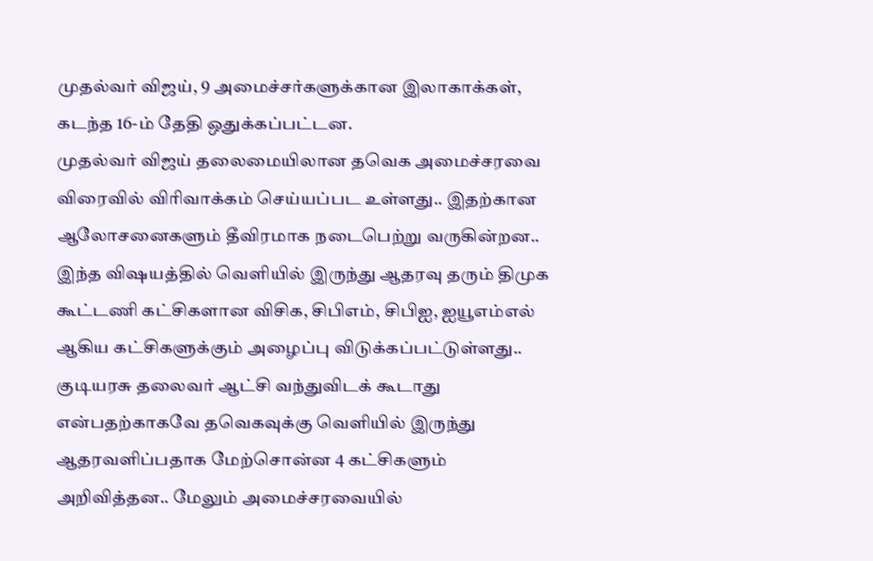முதல்வர் விஜய், 9 அமைச்சர்களுக்கான இலாகாக்கள், கடந்த 16-ம் தேதி ஒதுக்கப்பட்டன.
முதல்வர் விஜய் தலைமையிலான தவெக அமைச்சரவை விரைவில் விரிவாக்கம் செய்யப்பட உள்ளது.. இதற்கான ஆலோசனைகளும் தீவிரமாக நடைபெற்று வருகின்றன.. இந்த விஷயத்தில் வெளியில் இருந்து ஆதரவு தரும் திமுக கூட்டணி கட்சிகளான விசிக, சிபிஎம், சிபிஐ, ஐயூஎம்எல் ஆகிய கட்சிகளுக்கும் அழைப்பு விடுக்கப்பட்டுள்ளது..
குடியரசு தலைவர் ஆட்சி வந்துவிடக் கூடாது என்பதற்காகவே தவெகவுக்கு வெளியில் இருந்து ஆதரவளிப்பதாக மேற்சொன்ன 4 கட்சிகளும் அறிவித்தன.. மேலும் அமைச்சரவையில்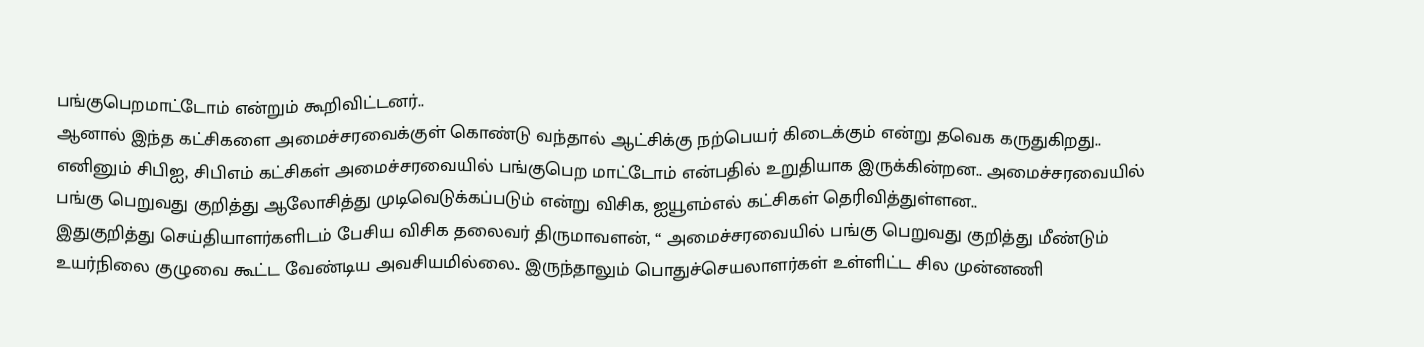பங்குபெறமாட்டோம் என்றும் கூறிவிட்டனர்..
ஆனால் இந்த கட்சிகளை அமைச்சரவைக்குள் கொண்டு வந்தால் ஆட்சிக்கு நற்பெயர் கிடைக்கும் என்று தவெக கருதுகிறது.. எனினும் சிபிஐ, சிபிஎம் கட்சிகள் அமைச்சரவையில் பங்குபெற மாட்டோம் என்பதில் உறுதியாக இருக்கின்றன.. அமைச்சரவையில் பங்கு பெறுவது குறித்து ஆலோசித்து முடிவெடுக்கப்படும் என்று விசிக, ஐயூஎம்எல் கட்சிகள் தெரிவித்துள்ளன..
இதுகுறித்து செய்தியாளர்களிடம் பேசிய விசிக தலைவர் திருமாவளன், “ அமைச்சரவையில் பங்கு பெறுவது குறித்து மீண்டும் உயர்நிலை குழுவை கூட்ட வேண்டிய அவசியமில்லை.. இருந்தாலும் பொதுச்செயலாளர்கள் உள்ளிட்ட சில முன்னணி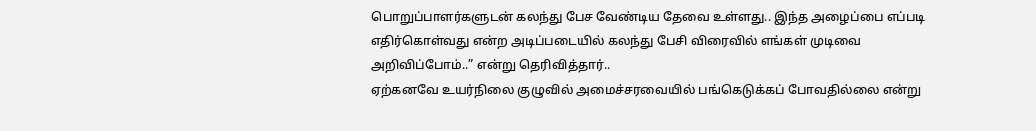பொறுப்பாளர்களுடன் கலந்து பேச வேண்டிய தேவை உள்ளது.. இந்த அழைப்பை எப்படி எதிர்கொள்வது என்ற அடிப்படையில் கலந்து பேசி விரைவில் எங்கள் முடிவை அறிவிப்போம்..” என்று தெரிவித்தார்..
ஏற்கனவே உயர்நிலை குழுவில் அமைச்சரவையில் பங்கெடுக்கப் போவதில்லை என்று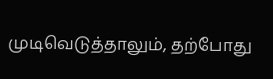முடிவெடுத்தாலும், தற்போது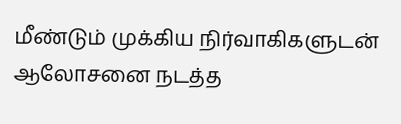மீண்டும் முக்கிய நிர்வாகிகளுடன் ஆலோசனை நடத்த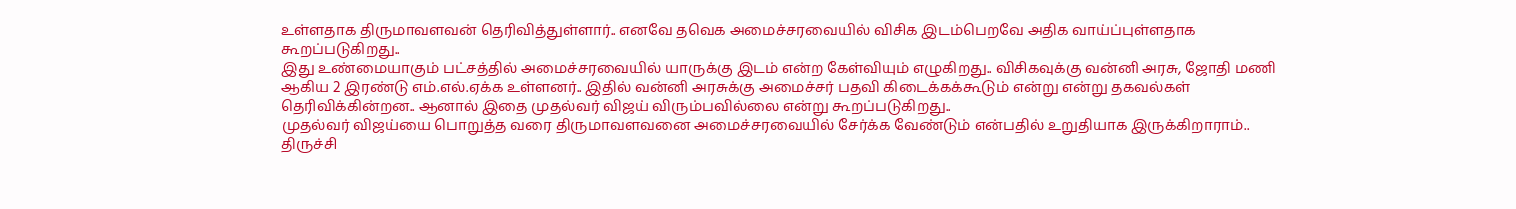உள்ளதாக திருமாவளவன் தெரிவித்துள்ளார்.. எனவே தவெக அமைச்சரவையில் விசிக இடம்பெறவே அதிக வாய்ப்புள்ளதாக கூறப்படுகிறது..
இது உண்மையாகும் பட்சத்தில் அமைச்சரவையில் யாருக்கு இடம் என்ற கேள்வியும் எழுகிறது.. விசிகவுக்கு வன்னி அரசு, ஜோதி மணி ஆகிய 2 இரண்டு எம்.எல்.ஏக்க உள்ளனர்.. இதில் வன்னி அரசுக்கு அமைச்சர் பதவி கிடைக்கக்கூடும் என்று என்று தகவல்கள் தெரிவிக்கின்றன.. ஆனால் இதை முதல்வர் விஜய் விரும்பவில்லை என்று கூறப்படுகிறது..
முதல்வர் விஜய்யை பொறுத்த வரை திருமாவளவனை அமைச்சரவையில் சேர்க்க வேண்டும் என்பதில் உறுதியாக இருக்கிறாராம்.. திருச்சி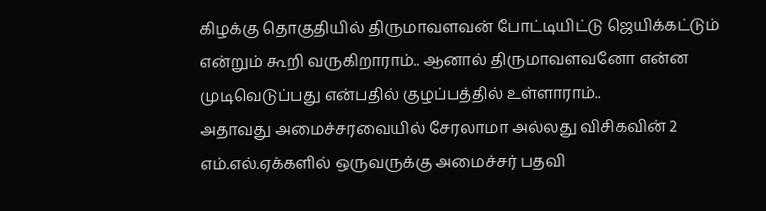கிழக்கு தொகுதியில் திருமாவளவன் போட்டியிட்டு ஜெயிக்கட்டும் என்றும் கூறி வருகிறாராம்.. ஆனால் திருமாவளவனோ என்ன முடிவெடுப்பது என்பதில் குழப்பத்தில் உள்ளாராம்..
அதாவது அமைச்சரவையில் சேரலாமா அல்லது விசிகவின் 2 எம்.எல்.ஏக்களில் ஒருவருக்கு அமைச்சர் பதவி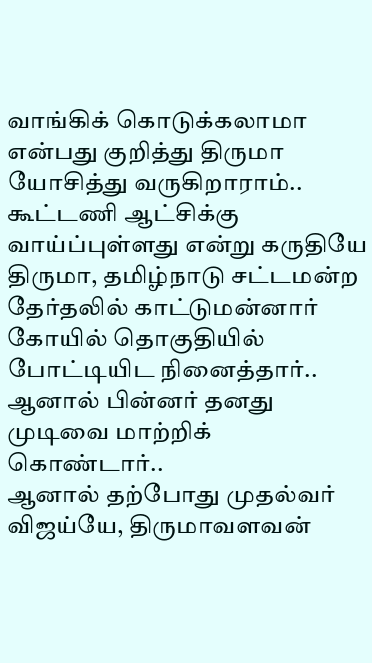வாங்கிக் கொடுக்கலாமா என்பது குறித்து திருமா யோசித்து வருகிறாராம்.. கூட்டணி ஆட்சிக்கு வாய்ப்புள்ளது என்று கருதியே திருமா, தமிழ்நாடு சட்டமன்ற தேர்தலில் காட்டுமன்னார் கோயில் தொகுதியில் போட்டியிட நினைத்தார்.. ஆனால் பின்னர் தனது முடிவை மாற்றிக் கொண்டார்..
ஆனால் தற்போது முதல்வர் விஜய்யே, திருமாவளவன்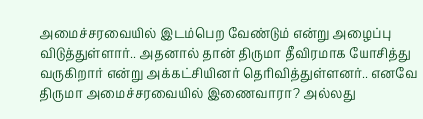அமைச்சரவையில் இடம்பெற வேண்டும் என்று அழைப்பு விடுத்துள்ளார்.. அதனால் தான் திருமா தீவிரமாக யோசித்து வருகிறார் என்று அக்கட்சியினர் தெரிவித்துள்ளனர்.. எனவே திருமா அமைச்சரவையில் இணைவாரா? அல்லது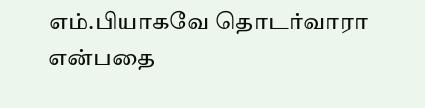எம்.பியாகவே தொடர்வாரா என்பதை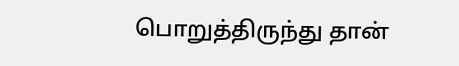பொறுத்திருந்து தான்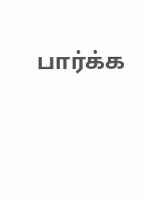பார்க்க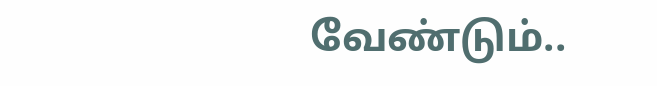வேண்டும்..